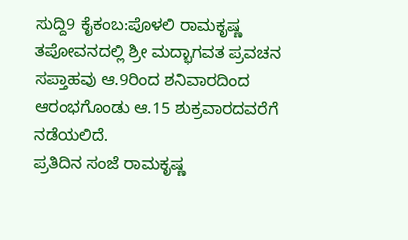ಸುದ್ದಿ9 ಕೈಕಂಬ:ಪೊಳಲಿ ರಾಮಕೃಷ್ಣ ತಪೋವನದಲ್ಲಿ ಶ್ರೀ ಮದ್ಭಾಗವತ ಪ್ರವಚನ ಸಪ್ತಾಹವು ಆ.9ರಿಂದ ಶನಿವಾರದಿಂದ ಆರಂಭಗೊಂಡು ಆ.15 ಶುಕ್ರವಾರದವರೆಗೆ ನಡೆಯಲಿದೆ.
ಪ್ರತಿದಿನ ಸಂಜೆ ರಾಮಕೃಷ್ಣ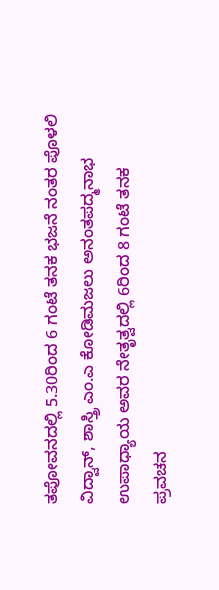ತಪೋವನದಲ್ಲಿ 5.30ರಿಂದ 6 ಗಂಟೆ ತನಕ ಭಜನೆ ನಂತರ ಪೊಳಲಿ ವಿದ್ವಾನ್, ಶಾಸ್ತ್ರಿ ಎಂ.ಎ ಕೋಡಿಮಜಲು ಅನಂತಪದ್ಮನಾಭ ಉಪಾಧ್ಯಾಯ ಅವರ ನೇತೃತ್ವದಲ್ಲಿ 6ರಿಂದ 8 ಗಂಟೆ ತನಕ ಪ್ರವಚನ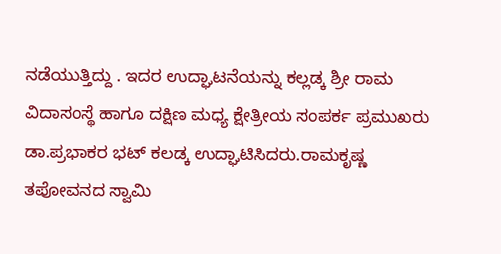ನಡೆಯುತ್ತಿದ್ದು . ಇದರ ಉದ್ಘಾಟನೆಯನ್ನು ಕಲ್ಲಡ್ಕ ಶ್ರೀ ರಾಮ ವಿದಾಸಂಸ್ಥೆ ಹಾಗೂ ದಕ್ಷಿಣ ಮಧ್ಯ ಕ್ಷೇತ್ರೀಯ ಸಂಪರ್ಕ ಪ್ರಮುಖರು ಡಾ.ಪ್ರಭಾಕರ ಭಟ್ ಕಲಡ್ಕ ಉದ್ಘಾಟಿಸಿದರು.ರಾಮಕೃಷ್ಣ ತಪೋವನದ ಸ್ವಾಮಿ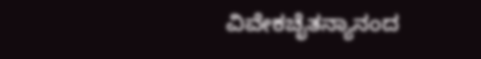ವಿವೇಕಚೈತನ್ಯಾನಂದ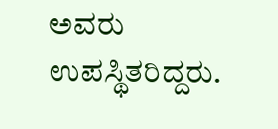ಅವರು ಉಪಸ್ಥಿತರಿದ್ದರು.